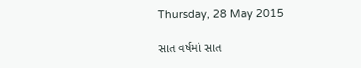Thursday, 28 May 2015

સાત વર્ષમાં સાત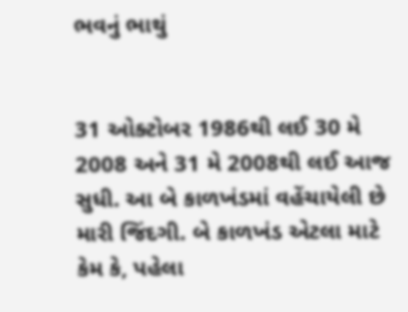ભવનું ભાથું


31 ઓક્ટોબર 1986થી લઈ 30 મે 2008 અને 31 મે 2008થી લઈ આજ સુધી. આ બે કાળખંડમાં વહેંચાયેલી છે મારી જિંદગી. બે કાળખંડ એટલા માટે કેમ કે, પહેલા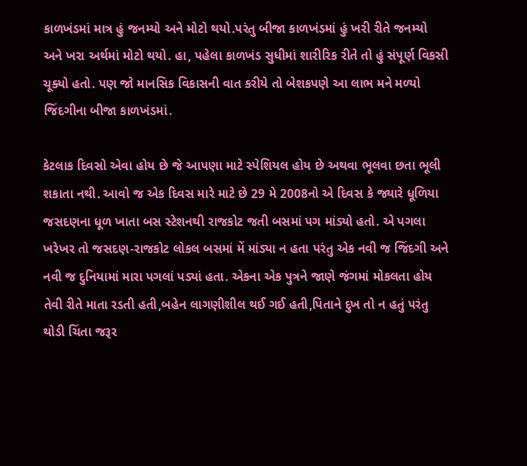કાળખંડમાં માત્ર હું જનમ્યો અને મોટો થયો.પરંતુ બીજા કાળખંડમાં હું ખરી રીતે જનમ્યો અને ખરા અર્થમાં મોટો થયો. હા, પહેલા કાળખંડ સુધીમાં શારીરિક રીતે તો હું સંપૂર્ણ વિકસી ચૂક્યો હતો. પણ જો માનસિક વિકાસની વાત કરીયે તો બેશકપણે આ લાભ મને મળ્યો જિંદગીના બીજા કાળખંડમાં.

કેટલાક દિવસો એવા હોય છે જે આપણા માટે સ્પેશિયલ હોય છે અથવા ભૂલવા છતા ભૂલી શકાતા નથી. આવો જ એક દિવસ મારે માટે છે 29 મે 2008નો એ દિવસ કે જ્યારે ધૂળિયા જસદણના ધૂળ ખાતા બસ સ્ટેશનથી રાજકોટ જતી બસમાં પગ માંડ્યો હતો. એ પગલા ખરેખર તો જસદણ-રાજકોટ લોકલ બસમાં મેં માંડ્યા ન હતા પરંતુ એક નવી જ જિંદગી અને નવી જ દુનિયામાં મારા પગલાં પડ્યાં હતા. એકના એક પુત્રને જાણે જંગમાં મોકલતા હોય તેવી રીતે માતા રડતી હતી,બહેન લાગણીશીલ થઈ ગઈ હતી,પિતાને દુખ તો ન હતું પરંતુ થોડી ચિંતા જરૂર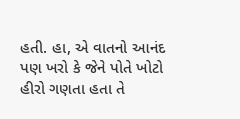હતી. હા, એ વાતનો આનંદ પણ ખરો કે જેને પોતે ખોટો હીરો ગણતા હતા તે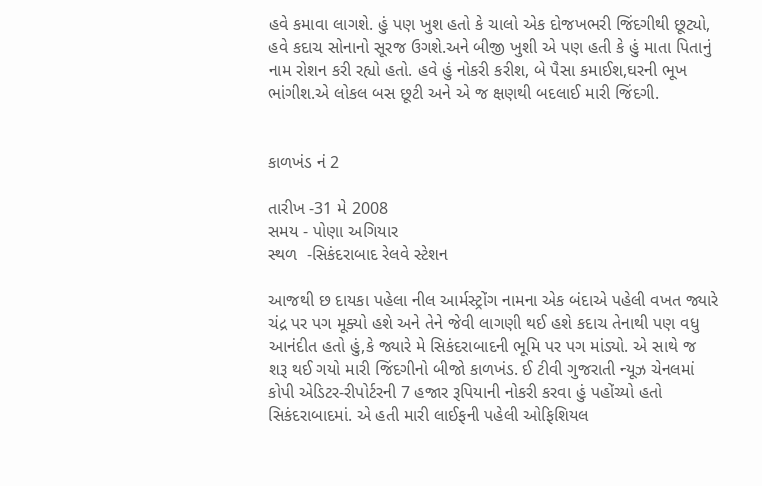હવે કમાવા લાગશે. હું પણ ખુશ હતો કે ચાલો એક દોજખભરી જિંદગીથી છૂટ્યો, હવે કદાચ સોનાનો સૂરજ ઉગશે.અને બીજી ખુશી એ પણ હતી કે હું માતા પિતાનું નામ રોશન કરી રહ્યો હતો. હવે હું નોકરી કરીશ, બે પૈસા કમાઈશ,ઘરની ભૂખ ભાંગીશ.એ લોકલ બસ છૂટી અને એ જ ક્ષણથી બદલાઈ મારી જિંદગી.


કાળખંડ નં 2

તારીખ -31 મે 2008
સમય - પોણા અગિયાર
સ્થળ  -સિકંદરાબાદ રેલવે સ્ટેશન

આજથી છ દાયકા પહેલા નીલ આર્મસ્ટ્રોંગ નામના એક બંદાએ પહેલી વખત જ્યારે ચંદ્ર પર પગ મૂક્યો હશે અને તેને જેવી લાગણી થઈ હશે કદાચ તેનાથી પણ વધુ આનંદીત હતો હું,કે જ્યારે મે સિકંદરાબાદની ભૂમિ પર પગ માંડ્યો. એ સાથે જ શરૂ થઈ ગયો મારી જિંદગીનો બીજો કાળખંડ. ઈ ટીવી ગુજરાતી ન્યૂઝ ચેનલમાં કોપી એડિટર-રીપોર્ટરની 7 હજાર રૂપિયાની નોકરી કરવા હું પહોંચ્યો હતો સિકંદરાબાદમાં. એ હતી મારી લાઈફની પહેલી ઓફિશિયલ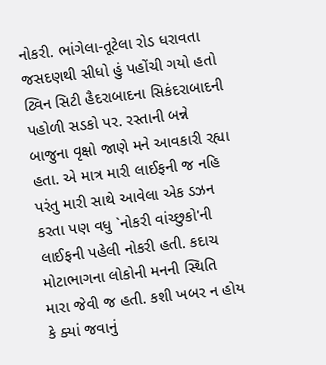નોકરી. ભાંગેલા-તૂટેલા રોડ ધરાવતા જસદણથી સીધો હું પહોંચી ગયો હતો ટ્વિન સિટી હૈદરાબાદના સિકંદરાબાદની પહોળી સડકો પર. રસ્તાની બન્ને બાજુના વૃક્ષો જાણે મને આવકારી રહ્યા હતા. એ માત્ર મારી લાઈફની જ નહિ પરંતુ મારી સાથે આવેલા એક ડઝન કરતા પણ વધુ `નોકરી વાંચ્છુકો'ની લાઈફની પહેલી નોકરી હતી. કદાચ મોટાભાગના લોકોની મનની સ્થિતિ મારા જેવી જ હતી. કશી ખબર ન હોય કે ક્યાં જવાનું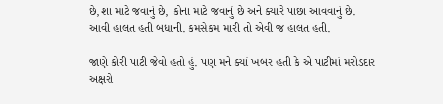છે,શા માટે જવાનું છે, કોના માટે જવાનું છે અને ક્યારે પાછા આવવાનું છે. આવી હાલત હતી બધાની. કમસેકમ મારી તો એવી જ હાલત હતી.

જાણે કોરી પાટી જેવો હતો હું. પણ મને ક્યાં ખબર હતી કે એ પાટીમાં મરોડદાર અક્ષરો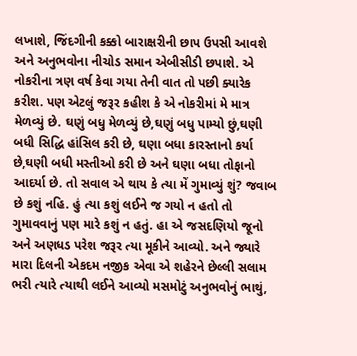લખાશે, જિંદગીની કક્કો બારાક્ષરીની છાપ ઉપસી આવશે અને અનુભવોના નીચોડ સમાન એબીસીડી છપાશે. એ નોકરીના ત્રણ વર્ષ કેવા ગયા તેની વાત તો પછી ક્યારેક કરીશ. પણ એટલું જરૂર કહીશ કે એ નોકરીમાં મે માત્ર મેળવ્યું છે. ઘણું બધુ મેળવ્યું છે,ઘણું બધુ પામ્યો છું,ઘણી બધી સિદ્ધિ હાંસિલ કરી છે, ઘણા બધા કારસ્તાનો કર્યા છે,ઘણી બધી મસ્તીઓ કરી છે અને ઘણા બધા તોફાનો આદર્યા છે. તો સવાલ એ થાય કે ત્યા મેં ગુમાવ્યું શું? જવાબ છે કશું નહિ. હું ત્યા કશું લઈને જ ગયો ન હતો તો ગુમાવવાનું પણ મારે કશું ન હતું. હા એ જસદણિયો જૂનો અને અણધડ પરેશ જરૂર ત્યા મૂકીને આવ્યો. અને જ્યારે મારા દિલની એકદમ નજીક એવા એ શહેરને છેલ્લી સલામ ભરી ત્યારે ત્યાથી લઈને આવ્યો મસમોટું અનુભવોનું ભાથું,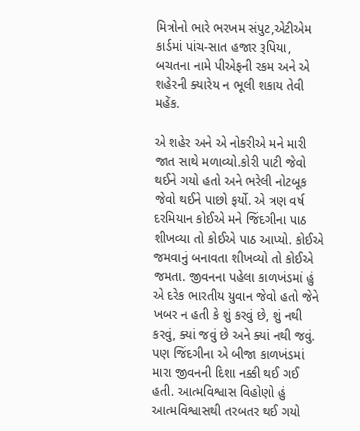મિત્રોનો ભારે ભરખમ સંપુટ,એટીએમ કાર્ડમાં પાંચ-સાત હજાર રૂપિયા, બચતના નામે પીએફની રકમ અને એ શહેરની ક્યારેય ન ભૂલી શકાય તેવી મહેંક.

એ શહેર અને એ નોકરીએ મને મારી જાત સાથે મળાવ્યો.કોરી પાટી જેવો થઈને ગયો હતો અને ભરેલી નોટબૂક જેવો થઈને પાછો ફર્યો. એ ત્રણ વર્ષ દરમિયાન કોઈએ મને જિંદગીના પાઠ શીખવ્યા તો કોઈએ પાઠ આપ્યો. કોઈએ જમવાનું બનાવતા શીખવ્યો તો કોઈએ જમતા. જીવનના પહેલા કાળખંડમાં હું એ દરેક ભારતીય યુવાન જેવો હતો જેને ખબર ન હતી કે શું કરવું છે, શું નથી કરવું, ક્યાં જવું છે અને ક્યાં નથી જવું. પણ જિંદગીના એ બીજા કાળખંડમાં મારા જીવનની દિશા નક્કી થઈ ગઈ હતી. આત્મવિશ્વાસ વિહોણો હું આત્મવિશ્વાસથી તરબતર થઈ ગયો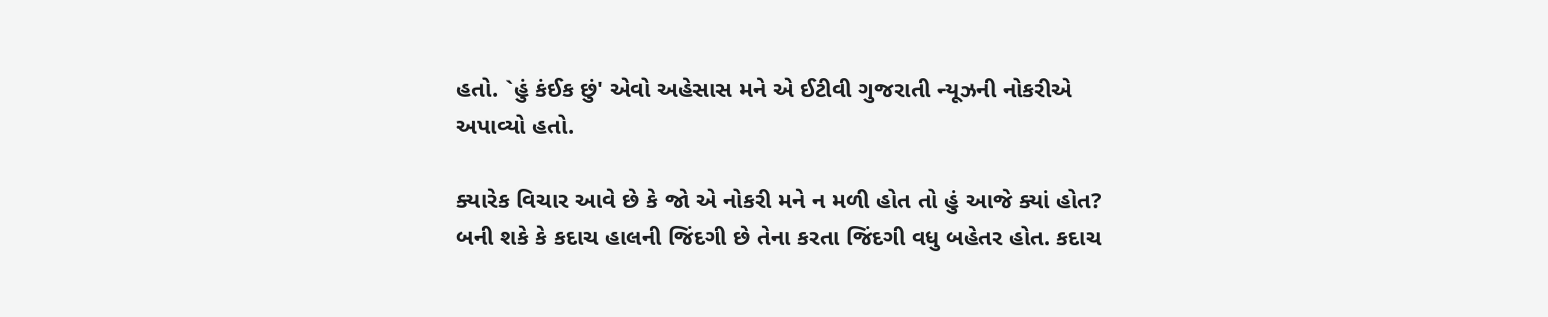હતો. `હું કંઈક છું' એવો અહેસાસ મને એ ઈટીવી ગુજરાતી ન્યૂઝની નોકરીએ અપાવ્યો હતો.

ક્યારેક વિચાર આવે છે કે જો એ નોકરી મને ન મળી હોત તો હું આજે ક્યાં હોત? બની શકે કે કદાચ હાલની જિંદગી છે તેના કરતા જિંદગી વધુ બહેતર હોત. કદાચ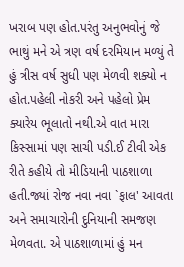ખરાબ પણ હોત.પરંતુ અનુભવોનું જે ભાથું મને એ ત્રણ વર્ષ દરમિયાન મળ્યું તે હું ત્રીસ વર્ષ સુધી પણ મેળવી શક્યો ન હોત.પહેલી નોકરી અને પહેલો પ્રેમ ક્યારેય ભૂલાતો નથી.એ વાત મારા કિસ્સામાં પણ સાચી પડી.ઈ ટીવી એક રીતે કહીયે તો મીડિયાની પાઠશાળા હતી.જ્યાં રોજ નવા નવા `ફાલ' આવતા અને સમાચારોની દુનિયાની સમજણ મેળવતા. એ પાઠશાળામાં હું મન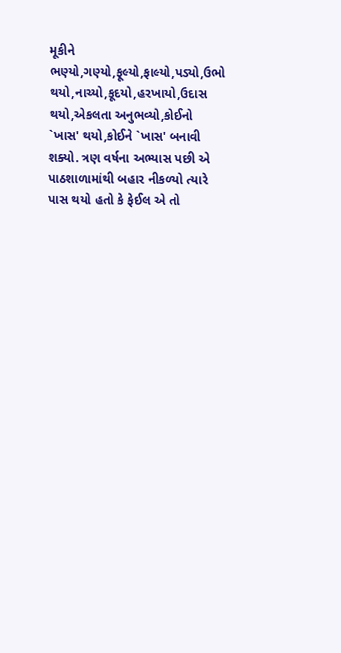મૂકીને ભણ્યો,ગણ્યો,ફૂલ્યો,ફાલ્યો,પડ્યો,ઉભો થયો,નાચ્યો,કૂદયો,હરખાયો,ઉદાસ થયો,એકલતા અનુભવ્યો,કોઈનો `ખાસ' થયો,કોઈને `ખાસ' બનાવી શક્યો. ત્રણ વર્ષના અભ્યાસ પછી એ પાઠશાળામાંથી બહાર નીકળ્યો ત્યારે પાસ થયો હતો કે ફેઈલ એ તો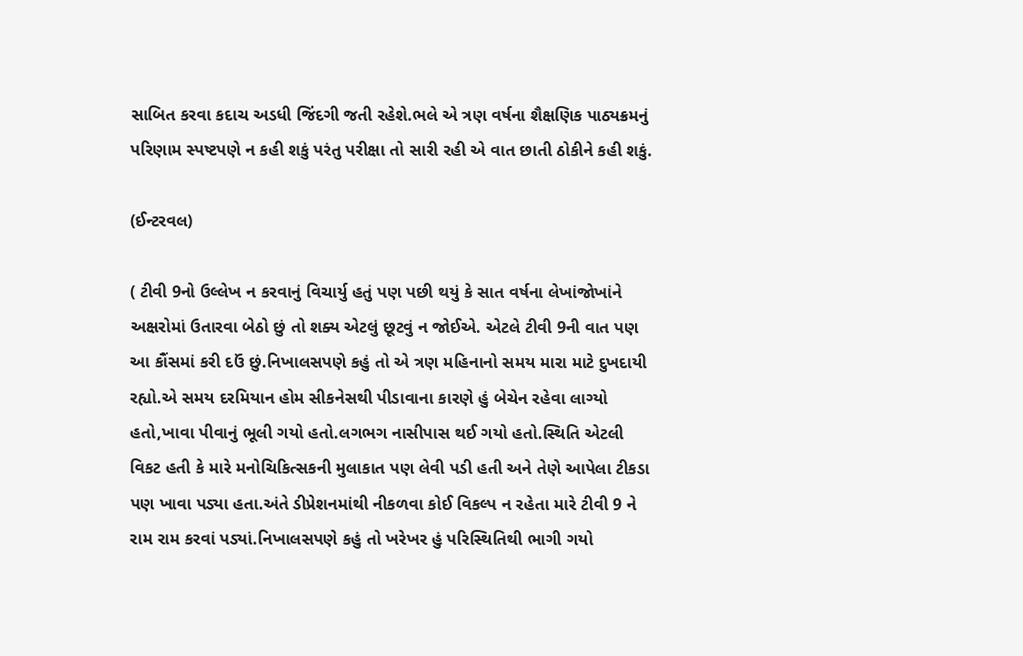સાબિત કરવા કદાચ અડધી જિંદગી જતી રહેશે.ભલે એ ત્રણ વર્ષના શૈક્ષણિક પાઠ્યક્રમનું પરિણામ સ્પષ્ટપણે ન કહી શકું પરંતુ પરીક્ષા તો સારી રહી એ વાત છાતી ઠોકીને કહી શકું.

(ઈન્ટરવલ)

( ટીવી 9નો ઉલ્લેખ ન કરવાનું વિચાર્યુ હતું પણ પછી થયું કે સાત વર્ષના લેખાંજોખાંને અક્ષરોમાં ઉતારવા બેઠો છું તો શક્ય એટલું છૂટવું ન જોઈએ. એટલે ટીવી 9ની વાત પણ આ કૌંસમાં કરી દઉં છું.નિખાલસપણે કહું તો એ ત્રણ મહિનાનો સમય મારા માટે દુખદાયી રહ્યો.એ સમય દરમિયાન હોમ સીકનેસથી પીડાવાના કારણે હું બેચેન રહેવા લાગ્યો હતો,ખાવા પીવાનું ભૂલી ગયો હતો.લગભગ નાસીપાસ થઈ ગયો હતો.સ્થિતિ એટલી વિકટ હતી કે મારે મનોચિકિત્સકની મુલાકાત પણ લેવી પડી હતી અને તેણે આપેલા ટીકડા પણ ખાવા પડ્યા હતા.અંતે ડીપ્રેશનમાંથી નીકળવા કોઈ વિકલ્પ ન રહેતા મારે ટીવી 9 ને રામ રામ કરવાં પડ્યાં.નિખાલસપણે કહું તો ખરેખર હું પરિસ્થિતિથી ભાગી ગયો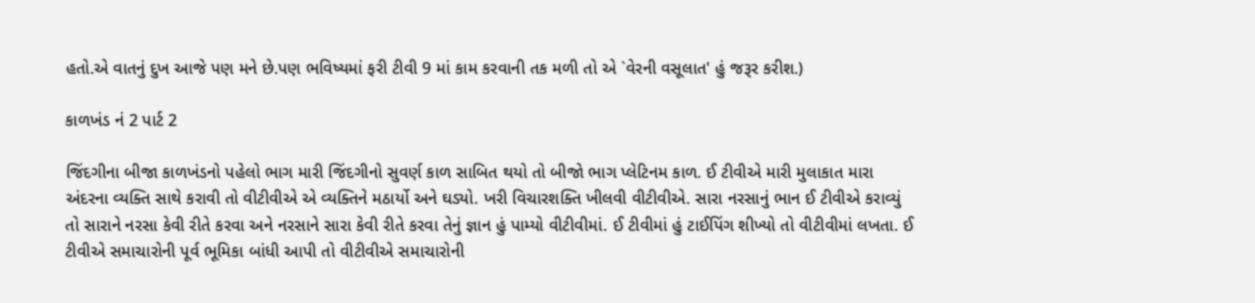હતો.એ વાતનું દુખ આજે પણ મને છે.પણ ભવિષ્યમાં ફરી ટીવી 9 માં કામ કરવાની તક મળી તો એ `વેરની વસૂલાત' હું જરૂર કરીશ.)

કાળખંડ નં 2 પાર્ટ 2

જિંદગીના બીજા કાળખંડનો પહેલો ભાગ મારી જિંદગીનો સુવર્ણ કાળ સાબિત થયો તો બીજો ભાગ પ્લેટિનમ કાળ. ઈ ટીવીએ મારી મુલાકાત મારા અંદરના વ્યક્તિ સાથે કરાવી તો વીટીવીએ એ વ્યક્તિને મઠાર્યો અને ઘડ્યો. ખરી વિચારશક્તિ ખીલવી વીટીવીએ. સારા નરસાનું ભાન ઈ ટીવીએ કરાવ્યું તો સારાને નરસા કેવી રીતે કરવા અને નરસાને સારા કેવી રીતે કરવા તેનું જ્ઞાન હું પામ્યો વીટીવીમાં. ઈ ટીવીમાં હું ટાઈપિંગ શીખ્યો તો વીટીવીમાં લખતા. ઈ ટીવીએ સમાચારોની પૂર્વ ભૂમિકા બાંધી આપી તો વીટીવીએ સમાચારોની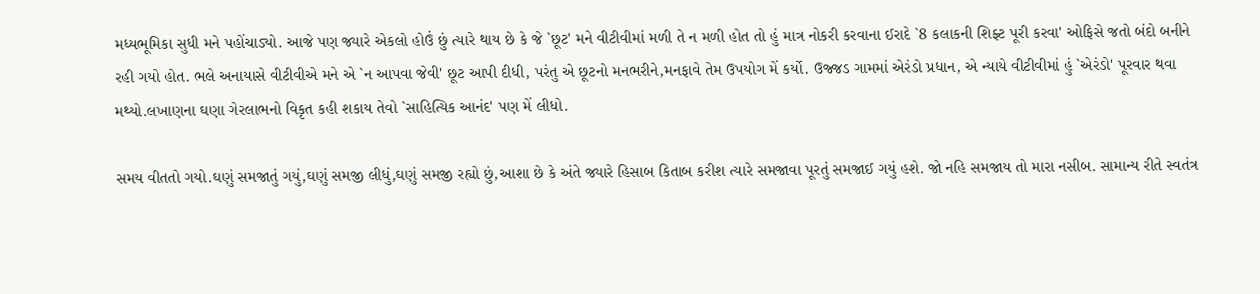મધ્યભૂમિકા સુધી મને પહોંચાડ્યો. આજે પણ જ્યારે એકલો હોઉં છું ત્યારે થાય છે કે જે `છૂટ' મને વીટીવીમાં મળી તે ન મળી હોત તો હું માત્ર નોકરી કરવાના ઈરાદે `8 કલાકની શિફ્ટ પૂરી કરવા' ઓફિસે જતો બંદો બનીને રહી ગયો હોત. ભલે અનાયાસે વીટીવીએ મને એ `ન આપવા જેવી' છૂટ આપી દીધી, પરંતુ એ છૂટનો મનભરીને,મનફાવે તેમ ઉપયોગ મેં કર્યો. ઉજ્જડ ગામમાં એરંડો પ્રધાન, એ ન્યાયે વીટીવીમાં હું `એરંડો' પૂરવાર થવા મથ્યો.લખાણના ઘણા ગેરલાભનો વિકૃત કહી શકાય તેવો `સાહિત્યિક આનંદ' પણ મેં લીધો.

સમય વીતતો ગયો.ઘણું સમજાતું ગયું,ઘણું સમજી લીધું,ઘણું સમજી રહ્યો છું,આશા છે કે અંતે જ્યારે હિસાબ કિતાબ કરીશ ત્યારે સમજાવા પૂરતું સમજાઈ ગયું હશે. જો નહિ સમજાય તો મારા નસીબ. સામાન્ય રીતે સ્વતંત્ર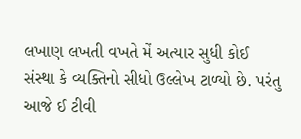લખાણ લખતી વખતે મેં અત્યાર સુધી કોઈ સંસ્થા કે વ્યક્તિનો સીધો ઉલ્લેખ ટાળ્યો છે. પરંતુ આજે ઈ ટીવી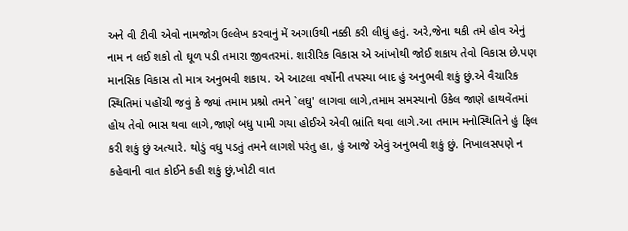અને વી ટીવી એવો નામજોગ ઉલ્લેખ કરવાનું મેં અગાઉથી નક્કી કરી લીધું હતું. અરે,જેના થકી તમે હોવ એનું નામ ન લઈ શકો તો ઘૂળ પડી તમારા જીવતરમાં. શારીરિક વિકાસ એ આંખોથી જોઈ શકાય તેવો વિકાસ છે.પણ માનસિક વિકાસ તો માત્ર અનુભવી શકાય. એ આટલા વર્ષોની તપસ્યા બાદ હું અનુભવી શકું છું.એ વૈચારિક સ્થિતિમાં પહોંચી જવું કે જ્યાં તમામ પ્રશ્નો તમને `લઘુ' લાગવા લાગે,તમામ સમસ્યાનો ઉકેલ જાણે હાથવેંતમાં હોય તેવો ભાસ થવા લાગે,જાણે બધુ પામી ગયા હોઈએ એવી ભ્રાંતિ થવા લાગે.આ તમામ મનોસ્થિતિને હું ફિલ કરી શકું છું અત્યારે. થોડું વધુ પડતું તમને લાગશે પરંતુ હા, હું આજે એવું અનુભવી શકું છું. નિખાલસપણે ન કહેવાની વાત કોઈને કહી શકું છું,ખોટી વાત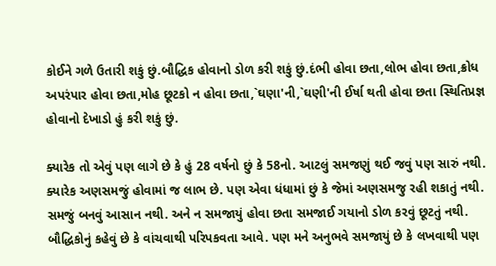કોઈને ગળે ઉતારી શકું છું.બૌદ્ધિક હોવાનો ડોળ કરી શકું છું.દંભી હોવા છતા,લોભ હોવા છતા,ક્રોધ અપરંપાર હોવા છતા,મોહ છૂટકો ન હોવા છતા,`ઘણા'ની,`ઘણી'ની ઈર્ષા થતી હોવા છતા સ્થિતિપ્રજ્ઞ હોવાનો દેખાડો હું કરી શકું છું.

ક્યારેક તો એવું પણ લાગે છે કે હું 28 વર્ષનો છું કે 58નો. આટલું સમજણું થઈ જવું પણ સારું નથી. ક્યારેક અણસમજું હોવામાં જ લાભ છે. પણ એવા ધંધામાં છું કે જેમાં અણસમજુ રહી શકાતું નથી. સમજું બનવું આસાન નથી. અને ન સમજાયું હોવા છતા સમજાઈ ગયાનો ડોળ કરવું છૂટતું નથી. બૌદ્ધિકોનું કહેવું છે કે વાંચવાથી પરિપકવતા આવે. પણ મને અનુભવે સમજાયું છે કે લખવાથી પણ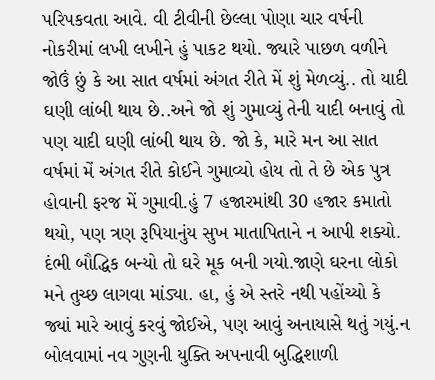પરિપકવતા આવે. વી ટીવીની છેલ્લા પોણા ચાર વર્ષની નોકરીમાં લખી લખીને હું પાકટ થયો. જ્યારે પાછળ વળીને જોઉં છું કે આ સાત વર્ષમાં અંગત રીતે મેં શું મેળવ્યું.. તો યાદી ઘણી લાંબી થાય છે..અને જો શું ગુમાવ્યું તેની યાદી બનાવું તો પણ યાદી ઘણી લાંબી થાય છે. જો કે, મારે મન આ સાત વર્ષમાં મેં અંગત રીતે કોઈને ગુમાવ્યો હોય તો તે છે એક પુત્ર હોવાની ફરજ મેં ગુમાવી.હું 7 હજારમાંથી 30 હજાર કમાતો થયો, પણ ત્રણ રૂપિયાનુંય સુખ માતાપિતાને ન આપી શક્યો. દંભી બૌદ્ધિક બન્યો તો ઘરે મૂક બની ગયો.જાણે ઘરના લોકો મને તુચ્છ લાગવા માંડ્યા. હા, હું એ સ્તરે નથી પહોંચ્યો કે જ્યાં મારે આવું કરવું જોઈએ, પણ આવું અનાયાસે થતું ગયું.ન બોલવામાં નવ ગુણની યુક્તિ અપનાવી બુદ્ધિશાળી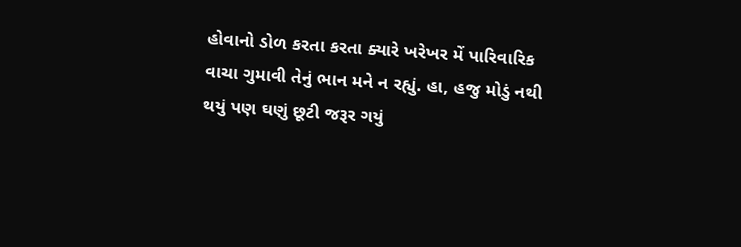હોવાનો ડોળ કરતા કરતા ક્યારે ખરેખર મેં પારિવારિક વાચા ગુમાવી તેનું ભાન મને ન રહ્યું. હા, હજુ મોડું નથી થયું પણ ઘણું છૂટી જરૂર ગયું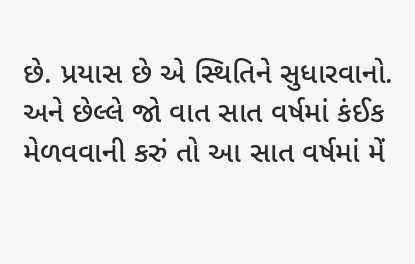છે. પ્રયાસ છે એ સ્થિતિને સુધારવાનો. અને છેલ્લે જો વાત સાત વર્ષમાં કંઈક મેળવવાની કરું તો આ સાત વર્ષમાં મેં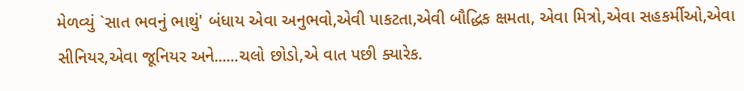મેળવ્યું `સાત ભવનું ભાથું' બંધાય એવા અનુભવો,એવી પાકટતા,એવી બૌદ્ધિક ક્ષમતા, એવા મિત્રો,એવા સહકર્મીઓ,એવા સીનિયર,એવા જૂનિયર અને......ચલો છોડો,એ વાત પછી ક્યારેક.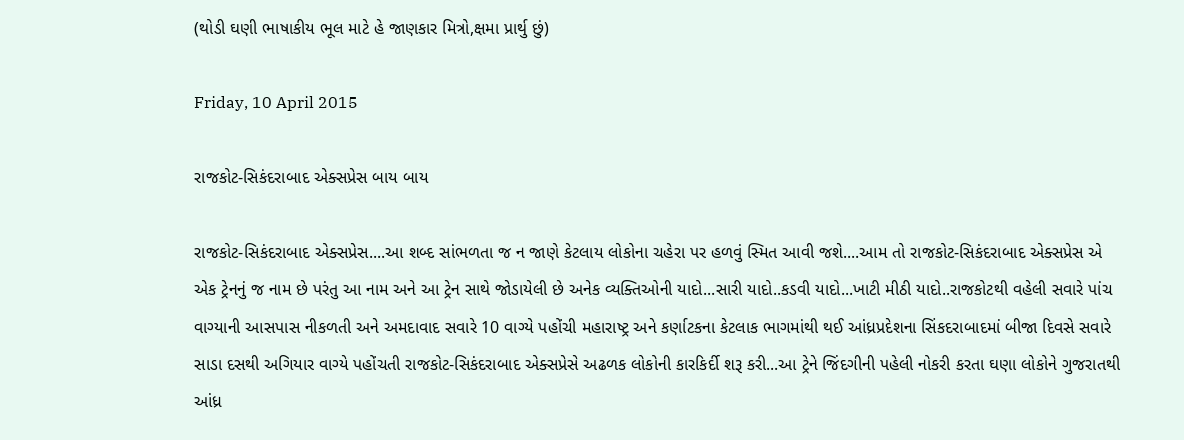(થોડી ઘણી ભાષાકીય ભૂલ માટે હે જાણકાર મિત્રો,ક્ષમા પ્રાર્થુ છું)

Friday, 10 April 2015

રાજકોટ-સિકંદરાબાદ એક્સપ્રેસ બાય બાય

રાજકોટ-સિકંદરાબાદ એક્સપ્રેસ....આ શબ્દ સાંભળતા જ ન જાણે કેટલાય લોકોના ચહેરા પર હળવું સ્મિત આવી જશે....આમ તો રાજકોટ-સિકંદરાબાદ એક્સપ્રેસ એ એક ટ્રેનનું જ નામ છે પરંતુ આ નામ અને આ ટ્રેન સાથે જોડાયેલી છે અનેક વ્યક્તિઓની યાદો...સારી યાદો..કડવી યાદો...ખાટી મીઠી યાદો..રાજકોટથી વહેલી સવારે પાંચ વાગ્યાની આસપાસ નીકળતી અને અમદાવાદ સવારે 10 વાગ્યે પહોંચી મહારાષ્ટ્ર અને કર્ણાટકના કેટલાક ભાગમાંથી થઈ આંધ્રપ્રદેશના સિંકદરાબાદમાં બીજા દિવસે સવારે સાડા દસથી અગિયાર વાગ્યે પહોંચતી રાજકોટ-સિકંદરાબાદ એક્સપ્રેસે અઢળક લોકોની કારકિર્દી શરૂ કરી...આ ટ્રેને જિંદગીની પહેલી નોકરી કરતા ઘણા લોકોને ગુજરાતથી આંધ્ર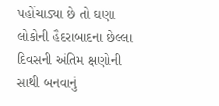પહોંચાડ્યા છે તો ઘણા લોકોની હૈદરાબાદના છેલ્લા દિવસની અંતિમ ક્ષણોની સાથી બનવાનું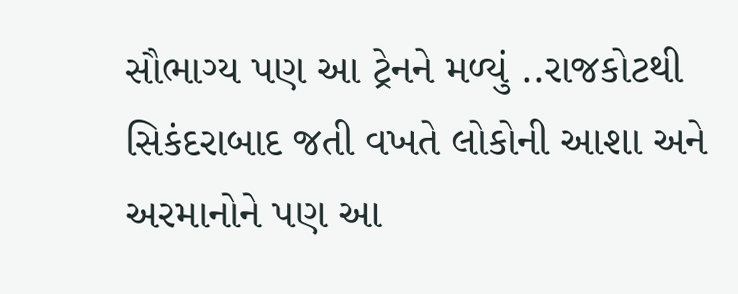સૌભાગ્ય પણ આ ટ્રેનને મળ્યું ..રાજકોટથી સિકંદરાબાદ જતી વખતે લોકોની આશા અને અરમાનોને પણ આ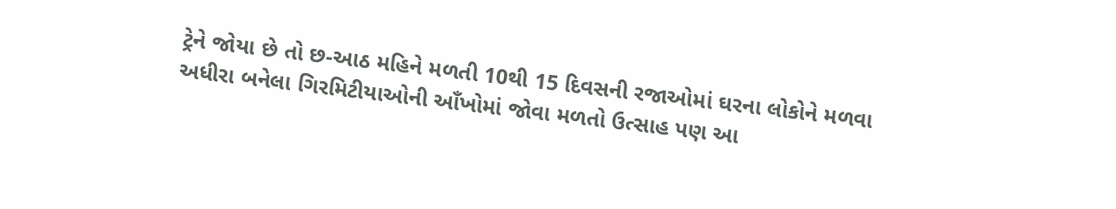ટ્રેને જોયા છે તો છ-આઠ મહિને મળતી 10થી 15 દિવસની રજાઓમાં ઘરના લોકોને મળવા અધીરા બનેલા ગિરમિટીયાઓની આઁખોમાં જોવા મળતો ઉત્સાહ પણ આ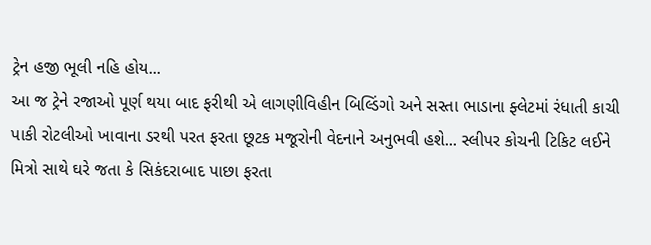ટ્રેન હજી ભૂલી નહિ હોય...
આ જ ટ્રેને રજાઓ પૂર્ણ થયા બાદ ફરીથી એ લાગણીવિહીન બિલ્ડિંગો અને સસ્તા ભાડાના ફ્લેટમાં રંધાતી કાચી પાકી રોટલીઓ ખાવાના ડરથી પરત ફરતા છૂટક મજૂરોની વેદનાને અનુભવી હશે... સ્લીપર કોચની ટિકિટ લઈને મિત્રો સાથે ઘરે જતા કે સિકંદરાબાદ પાછા ફરતા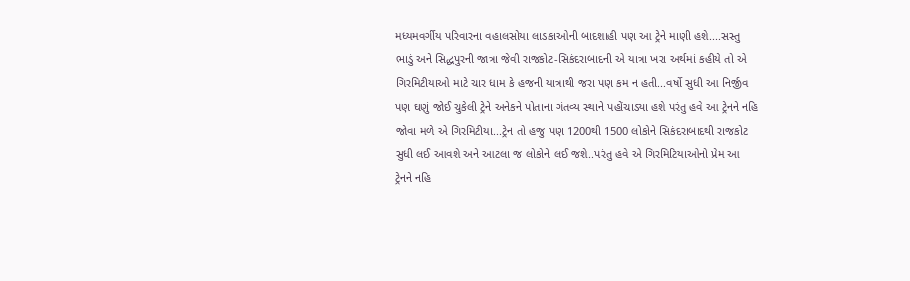મધ્યમવર્ગીય પરિવારના વહાલસોયા લાડકાઓની બાદશાહી પણ આ ટ્રેને માણી હશે....સસ્તુ ભાડું અને સિદ્ધપુરની જાત્રા જેવી રાજકોટ-સિકંદરાબાદની એ યાત્રા ખરા અર્થમાં કહીયે તો એ ગિરમિટીયાઓ માટે ચાર ધામ કે હજની યાત્રાથી જરા પણ કમ ન હતી...વર્ષો સુધી આ નિર્જીવ પણ ઘણું જોઈ ચુકેલી ટ્રેને અનેકને પોતાના ગંતવ્ય સ્થાને પહોંચાડ્યા હશે પરંતુ હવે આ ટ્રેનને નહિ જોવા મળે એ ગિરમિટીયા...ટ્રેન તો હજુ પણ 1200થી 1500 લોકોને સિકંદરાબાદથી રાજકોટ સુધી લઈ આવશે અને આટલા જ લોકોને લઈ જશે..પરંતુ હવે એ ગિરમિટિયાઓનો પ્રેમ આ ટ્રેનને નહિ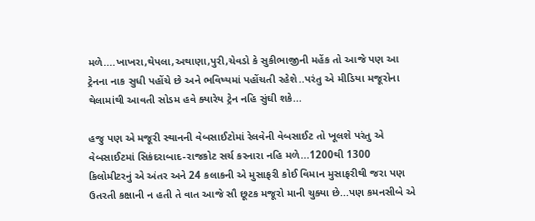મળે....ખાખરા,થેપલા,અથાણા,પુરી,ચેવડો કે સુકીભાજીની મહેંક તો આજે પણ આ ટ્રેનના નાક સુધી પહોંચે છે અને ભવિષ્યમાં પહોંચતી રહેશે..પરંતુ એ મીડિયા મજૂરોના થેલામાંથી આવતી સોડમ હવે ક્યારેય ટ્રેન નહિ સુંઘી શકે...

હજુ પણ એ મજૂરી સ્થાનની વેબસાઈટોમાં રેલવેની વેબસાઈટ તો ખૂલશે પરંતુ એ વેબસાઈટમાં સિકંદરાબાદ-રાજકોટ સર્ચ કરનારા નહિ મળે...1200થી 1300 કિલોમીટરનું એ અંતર અને 24 કલાકની એ મુસાફરી કોઈ વિમાન મુસાફરીથી જરા પણ ઉતરતી કક્ષાની ન હતી તે વાત આજે સૌ છૂટક મજૂરો માની ચુક્યા છે...પણ કમનસીબે એ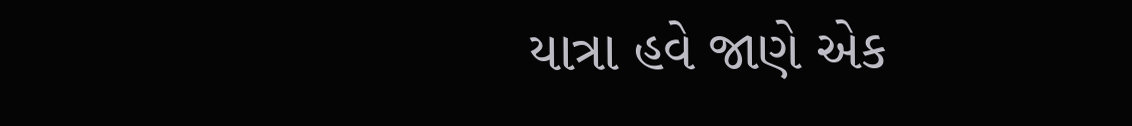યાત્રા હવે જાણે એક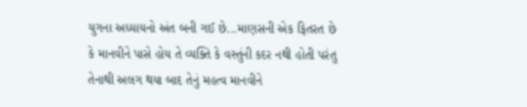યુગના અધ્યાયનો અંત બની ગઈ છે...માણસની એક ફિતરત છે કે માનવીને પાસે હોય તે વ્યક્તિ કે વસ્તુંની કદર નથી હોતી પરંતુ તેનાથી અલગ થયા બાદ તેનું મહત્વ માનવીને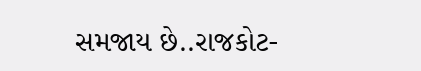સમજાય છે..રાજકોટ-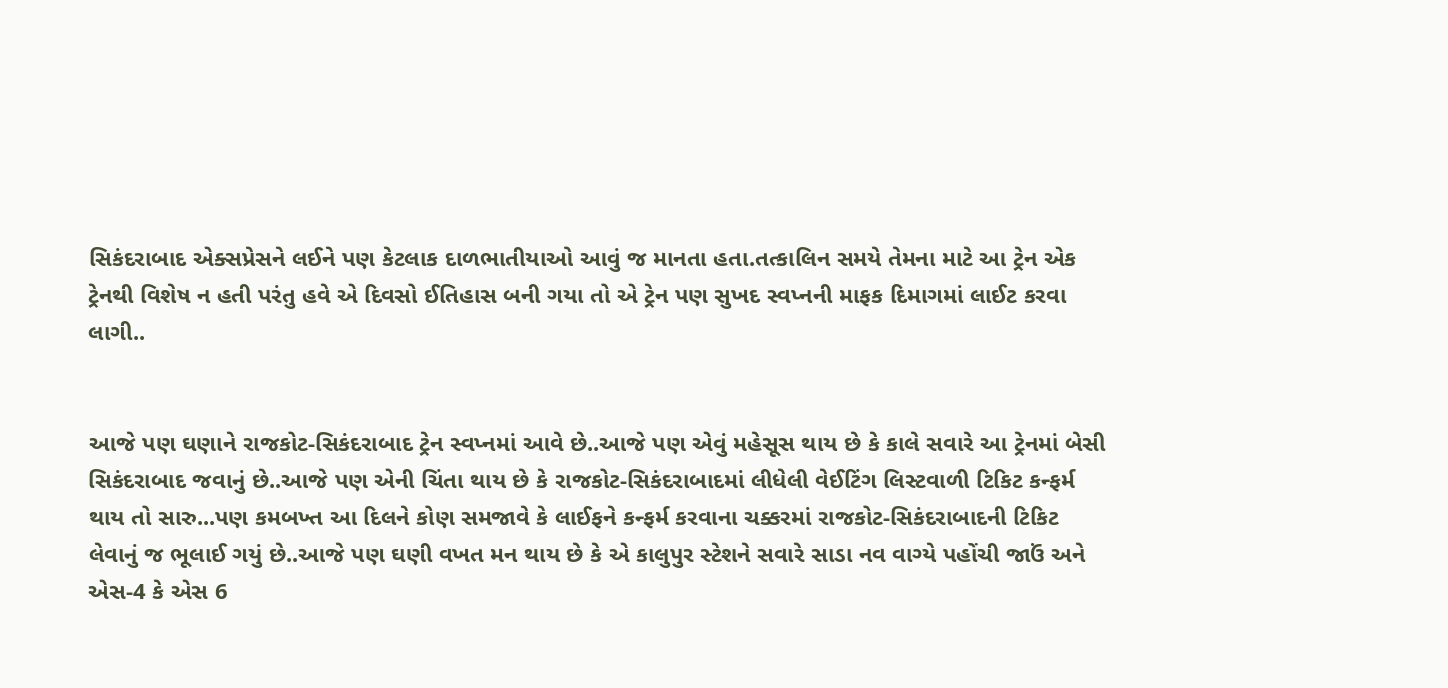સિકંદરાબાદ એક્સપ્રેસને લઈને પણ કેટલાક દાળભાતીયાઓ આવું જ માનતા હતા.તત્કાલિન સમયે તેમના માટે આ ટ્રેન એક ટ્રેનથી વિશેષ ન હતી પરંતુ હવે એ દિવસો ઈતિહાસ બની ગયા તો એ ટ્રેન પણ સુખદ સ્વપ્નની માફક દિમાગમાં લાઈટ કરવા લાગી..


આજે પણ ઘણાને રાજકોટ-સિકંદરાબાદ ટ્રેન સ્વપ્નમાં આવે છે..આજે પણ એવું મહેસૂસ થાય છે કે કાલે સવારે આ ટ્રેનમાં બેસી સિકંદરાબાદ જવાનું છે..આજે પણ એની ચિંતા થાય છે કે રાજકોટ-સિકંદરાબાદમાં લીધેલી વેઈટિંગ લિસ્ટવાળી ટિકિટ કન્ફર્મ થાય તો સારુ...પણ કમબખ્ત આ દિલને કોણ સમજાવે કે લાઈફને કન્ફર્મ કરવાના ચક્કરમાં રાજકોટ-સિકંદરાબાદની ટિકિટ લેવાનું જ ભૂલાઈ ગયું છે..આજે પણ ઘણી વખત મન થાય છે કે એ કાલુપુર સ્ટેશને સવારે સાડા નવ વાગ્યે પહોંચી જાઉં અને એસ-4 કે એસ 6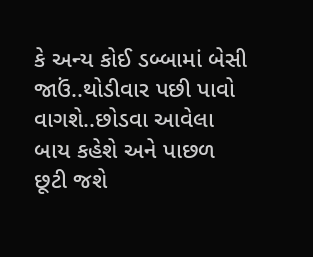કે અન્ય કોઈ ડબ્બામાં બેસી જાઉં..થોડીવાર પછી પાવો વાગશે..છોડવા આવેલા બાય કહેશે અને પાછળ છૂટી જશે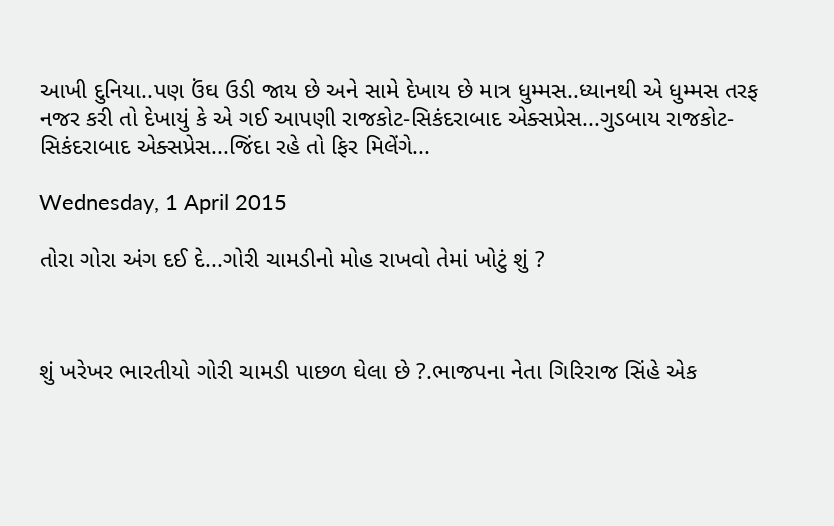આખી દુનિયા..પણ ઉંઘ ઉડી જાય છે અને સામે દેખાય છે માત્ર ધુમ્મસ..ધ્યાનથી એ ધુમ્મસ તરફ નજર કરી તો દેખાયું કે એ ગઈ આપણી રાજકોટ-સિકંદરાબાદ એક્સપ્રેસ...ગુડબાય રાજકોટ-સિકંદરાબાદ એક્સપ્રેસ...જિંદા રહે તો ફિર મિલેંગે...

Wednesday, 1 April 2015

તોરા ગોરા અંગ દઈ દે...ગોરી ચામડીનો મોહ રાખવો તેમાં ખોટું શું ?



શું ખરેખર ભારતીયો ગોરી ચામડી પાછળ ઘેલા છે ?.ભાજપના નેતા ગિરિરાજ સિંહે એક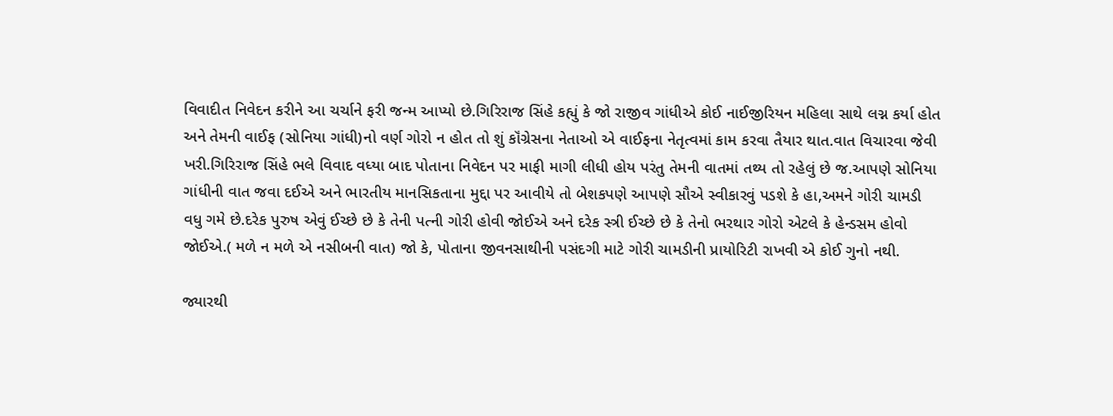વિવાદીત નિવેદન કરીને આ ચર્ચાને ફરી જન્મ આપ્યો છે.ગિરિરાજ સિંહે કહ્યું કે જો રાજીવ ગાંધીએ કોઈ નાઈજીરિયન મહિલા સાથે લગ્ન કર્યા હોત અને તેમની વાઈફ (સોનિયા ગાંધી)નો વર્ણ ગોરો ન હોત તો શું કૉંગ્રેસના નેતાઓ એ વાઈફના નેતૃત્વમાં કામ કરવા તૈયાર થાત.વાત વિચારવા જેવી ખરી.ગિરિરાજ સિંહે ભલે વિવાદ વધ્યા બાદ પોતાના નિવેદન પર માફી માગી લીધી હોય પરંતુ તેમની વાતમાં તથ્ય તો રહેલું છે જ.આપણે સોનિયા ગાંધીની વાત જવા દઈએ અને ભારતીય માનસિકતાના મુદ્દા પર આવીયે તો બેશકપણે આપણે સૌએ સ્વીકારવું પડશે કે હા,અમને ગોરી ચામડી વધુ ગમે છે.દરેક પુરુષ એવું ઈચ્છે છે કે તેની પત્ની ગોરી હોવી જોઈએ અને દરેક સ્ત્રી ઈચ્છે છે કે તેનો ભરથાર ગોરો એટલે કે હેન્ડસમ હોવો જોઈએ.( મળે ન મળે એ નસીબની વાત) જો કે, પોતાના જીવનસાથીની પસંદગી માટે ગોરી ચામડીની પ્રાયોરિટી રાખવી એ કોઈ ગુનો નથી.

જ્યારથી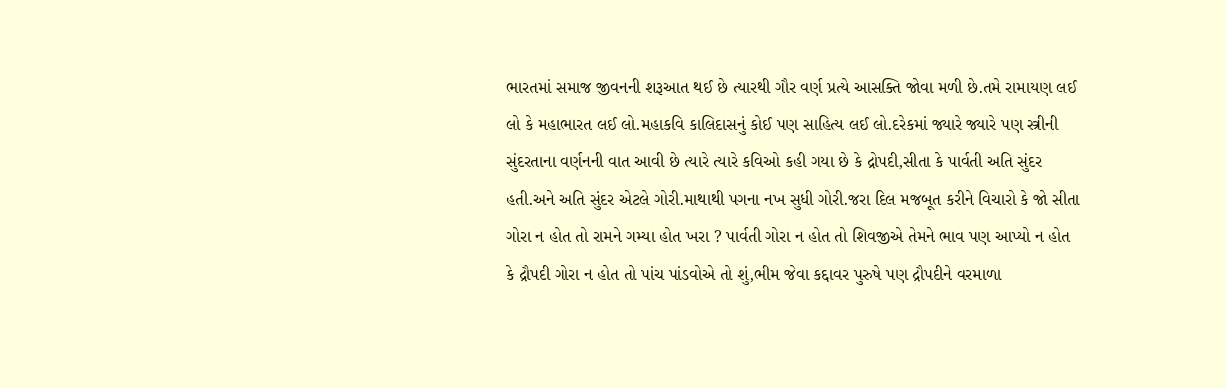ભારતમાં સમાજ જીવનની શરૂઆત થઈ છે ત્યારથી ગૌર વર્ણ પ્રત્યે આસક્તિ જોવા મળી છે.તમે રામાયણ લઈ લો કે મહાભારત લઈ લો.મહાકવિ કાલિદાસનું કોઈ પણ સાહિત્ય લઈ લો.દરેકમાં જ્યારે જ્યારે પણ સ્ત્રીની સુંદરતાના વર્ણનની વાત આવી છે ત્યારે ત્યારે કવિઓ કહી ગયા છે કે દ્રોપદી,સીતા કે પાર્વતી અતિ સુંદર હતી.અને અતિ સુંદર એટલે ગોરી.માથાથી પગના નખ સુધી ગોરી.જરા દિલ મજબૂત કરીને વિચારો કે જો સીતા ગોરા ન હોત તો રામને ગમ્યા હોત ખરા ? પાર્વતી ગોરા ન હોત તો શિવજીએ તેમને ભાવ પણ આપ્યો ન હોત કે દ્રૌપદી ગોરા ન હોત તો પાંચ પાંડવોએ તો શું,ભીમ જેવા કદ્દાવર પુરુષે પણ દ્રૌપદીને વરમાળા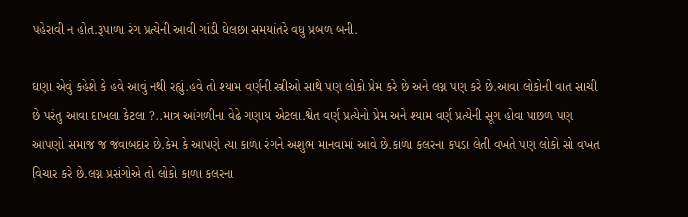પહેરાવી ન હોત.રૂપાળા રંગ પ્રત્યેની આવી ગાંડી ઘેલછા સમયાંતરે વધુ પ્રબળ બની.

ઘણા એવું કહેશે કે હવે આવું નથી રહ્યું.હવે તો શ્યામ વર્ણની સ્ત્રીઓ સાથે પણ લોકો પ્રેમ કરે છે અને લગ્ન પણ કરે છે.આવા લોકોની વાત સાચી છે પરંતુ આવા દાખલા કેટલા ?..માત્ર આંગળીના વેઢે ગણાય એટલા.શ્વેત વર્ણ પ્રત્યેનો પ્રેમ અને શ્યામ વર્ણ પ્રત્યેની સૂગ હોવા પાછળ પણ આપણો સમાજ જ જવાબદાર છે.કેમ કે આપણે ત્યા કાળા રંગને અશુભ માનવામાં આવે છે.કાળા કલરના કપડા લેતી વખતે પણ લોકો સો વખત વિચાર કરે છે.લગ્ન પ્રસંગોએ તો લોકો કાળા કલરના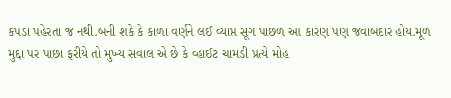કપડા પહેરતા જ નથી.બની શકે કે કાળા વર્ણને લઈ વ્યાપ્ત સૂગ પાછળ આ કારણ પણ જવાબદાર હોય.મૂળ મુદ્દા પર પાછા ફરીયે તો મુખ્ય સવાલ એ છે કે વ્હાઈટ ચામડી પ્રત્યે મોહ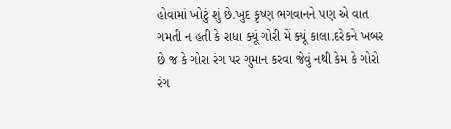હોવામાં ખોટું શું છે.ખુદ કૃષ્ણ ભગવાનને પણ એ વાત ગમતી ન હતી કે રાધા ક્યૂં ગોરી મેં ક્યૂં કાલા.દરેકને ખબર છે જ કે ગોરા રંગ પર ગુમાન કરવા જેવું નથી કેમ કે ગોરો રંગ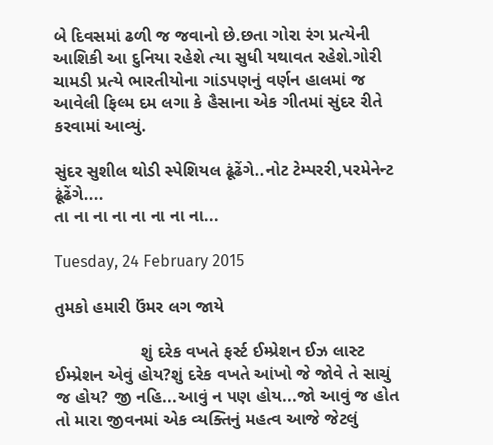બે દિવસમાં ઢળી જ જવાનો છે.છતા ગોરા રંગ પ્રત્યેની આશિકી આ દુનિયા રહેશે ત્યા સુધી યથાવત રહેશે.ગોરી ચામડી પ્રત્યે ભારતીયોના ગાંડપણનું વર્ણન હાલમાં જ આવેલી ફિલ્મ દમ લગા કે હૈસાના એક ગીતમાં સુંદર રીતે કરવામાં આવ્યું.

સુંદર સુશીલ થોડી સ્પેશિયલ ઢૂંઢેંગે..નોટ ટેમ્પરરી,પરમેનેન્ટ ઢૂંઢેંગે....
તા ના ના ના ના ના ના ના...

Tuesday, 24 February 2015

તુમકો હમારી ઉંમર લગ જાયે

                  શું દરેક વખતે ફર્સ્ટ ઈમ્પ્રેશન ઈઝ લાસ્ટ ઈમ્પ્રેશન એવું હોય?શું દરેક વખતે આંખો જે જોવે તે સાચું જ હોય? જી નહિ...આવું ન પણ હોય...જો આવું જ હોત તો મારા જીવનમાં એક વ્યક્તિનું મહત્વ આજે જેટલું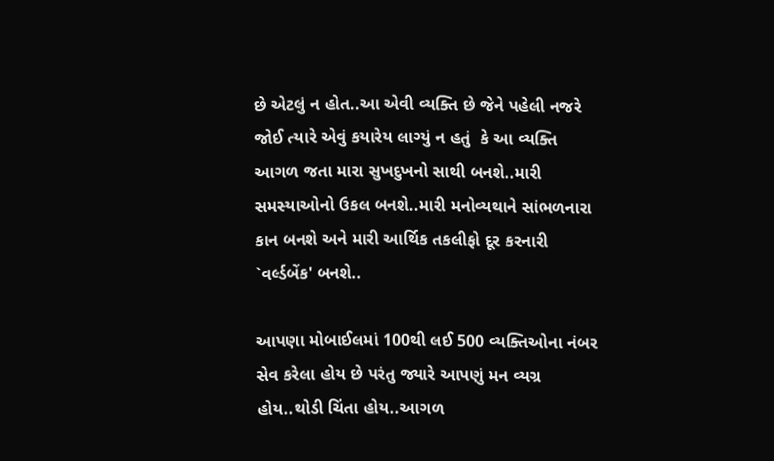છે એટલું ન હોત..આ એવી વ્યક્તિ છે જેને પહેલી નજરે જોઈ ત્યારે એવું કયારેય લાગ્યું ન હતું  કે આ વ્યક્તિ આગળ જતા મારા સુખદુખનો સાથી બનશે..મારી સમસ્યાઓનો ઉકલ બનશે..મારી મનોવ્યથાને સાંભળનારા કાન બનશે અને મારી આર્થિક તકલીફો દૂર કરનારી `વર્લ્ડબેંક' બનશે..

આપણા મોબાઈલમાં 100થી લઈ 500 વ્યક્તિઓના નંબર સેવ કરેલા હોય છે પરંતુ જ્યારે આપણું મન વ્યગ્ર હોય..થોડી ચિંતા હોય..આગળ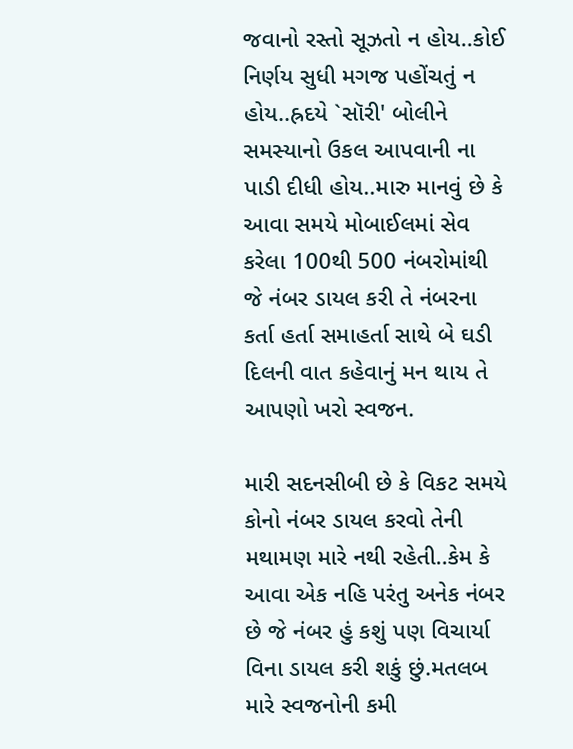જવાનો રસ્તો સૂઝતો ન હોય..કોઈ નિર્ણય સુધી મગજ પહોંચતું ન હોય..હ્રદયે `સૉરી' બોલીને સમસ્યાનો ઉકલ આપવાની ના પાડી દીધી હોય..મારુ માનવું છે કે આવા સમયે મોબાઈલમાં સેવ કરેલા 100થી 500 નંબરોમાંથી જે નંબર ડાયલ કરી તે નંબરના કર્તા હર્તા સમાહર્તા સાથે બે ઘડી દિલની વાત કહેવાનું મન થાય તે આપણો ખરો સ્વજન.

મારી સદનસીબી છે કે વિકટ સમયે કોનો નંબર ડાયલ કરવો તેની મથામણ મારે નથી રહેતી..કેમ કે આવા એક નહિ પરંતુ અનેક નંબર છે જે નંબર હું કશું પણ વિચાર્યા વિના ડાયલ કરી શકું છું.મતલબ મારે સ્વજનોની કમી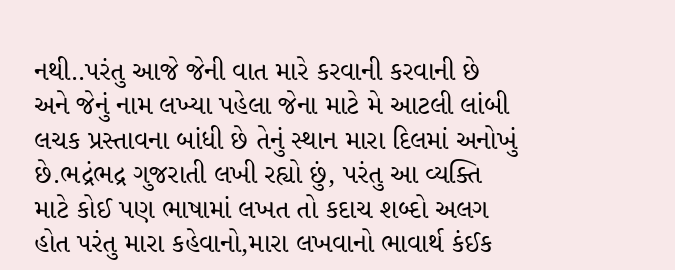નથી..પરંતુ આજે જેની વાત મારે કરવાની કરવાની છે અને જેનું નામ લખ્યા પહેલા જેના માટે મે આટલી લાંબી લચક પ્રસ્તાવના બાંધી છે તેનું સ્થાન મારા દિલમાં અનોખું છે.ભદ્રંભદ્ર ગુજરાતી લખી રહ્યો છું, પરંતુ આ વ્યક્તિ માટે કોઈ પણ ભાષામાં લખત તો કદાચ શબ્દો અલગ હોત પરંતુ મારા કહેવાનો,મારા લખવાનો ભાવાર્થ કંઈક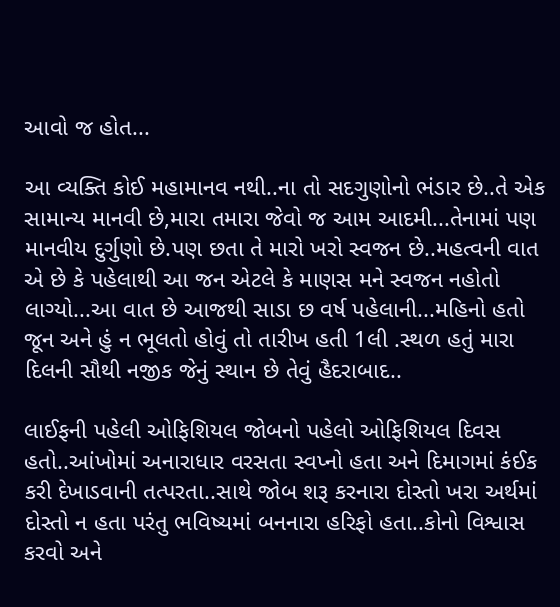આવો જ હોત...

આ વ્યક્તિ કોઈ મહામાનવ નથી..ના તો સદગુણોનો ભંડાર છે..તે એક સામાન્ય માનવી છે,મારા તમારા જેવો જ આમ આદમી...તેનામાં પણ માનવીય દુર્ગુણો છે.પણ છતા તે મારો ખરો સ્વજન છે..મહત્વની વાત એ છે કે પહેલાથી આ જન એટલે કે માણસ મને સ્વજન નહોતો લાગ્યો...આ વાત છે આજથી સાડા છ વર્ષ પહેલાની...મહિનો હતો જૂન અને હું ન ભૂલતો હોવું તો તારીખ હતી 1લી .સ્થળ હતું મારા દિલની સૌથી નજીક જેનું સ્થાન છે તેવું હૈદરાબાદ..

લાઈફની પહેલી ઓફિશિયલ જોબનો પહેલો ઓફિશિયલ દિવસ હતો..આંખોમાં અનારાધાર વરસતા સ્વપ્નો હતા અને દિમાગમાં કંઈક કરી દેખાડવાની તત્પરતા..સાથે જોબ શરૂ કરનારા દોસ્તો ખરા અર્થમાં દોસ્તો ન હતા પરંતુ ભવિષ્યમાં બનનારા હરિફો હતા..કોનો વિશ્વાસ કરવો અને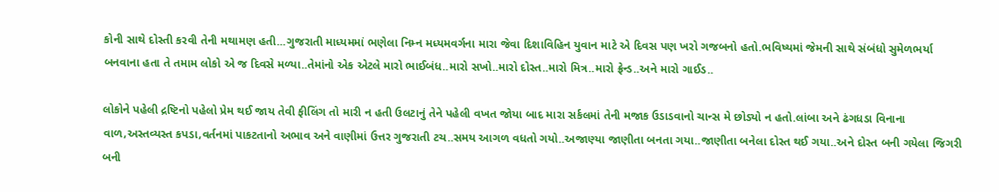કોની સાથે દોસ્તી કરવી તેની મથામણ હતી...ગુજરાતી માધ્યમમાં ભણેલા નિમ્ન મધ્યમવર્ગના મારા જેવા દિશાવિહિન યુવાન માટે એ દિવસ પણ ખરો ગજબનો હતો.ભવિષ્યમાં જેમની સાથે સંબંધો સુમેળભર્યા બનવાના હતા તે તમામ લોકો એ જ દિવસે મળ્યા..તેમાંનો એક એટલે મારો ભાઈબંધ..મારો સખો..મારો દોસ્ત..મારો મિત્ર..મારો ફ્રેન્ડ..અને મારો ગાઈડ..

લોકોને પહેલી દ્રષ્ટિનો પહેલો પ્રેમ થઈ જાય તેવી ફીલિંગ તો મારી ન હતી ઉલટાનું તેને પહેલી વખત જોયા બાદ મારા સર્કલમાં તેની મજાક ઉડાડવાનો ચાન્સ મે છોડ્યો ન હતો.લાંબા અને ઢંગધડા વિનાના વાળ,અસ્તવ્યસ્ત કપડા,વર્તનમાં પાકટતાનો અભાવ અને વાણીમાં ઉત્તર ગુજરાતી ટચ..સમય આગળ વધતો ગયો..અજાણ્યા જાણીતા બનતા ગયા..જાણીતા બનેલા દોસ્ત થઈ ગયા..અને દોસ્ત બની ગયેલા જિગરી બની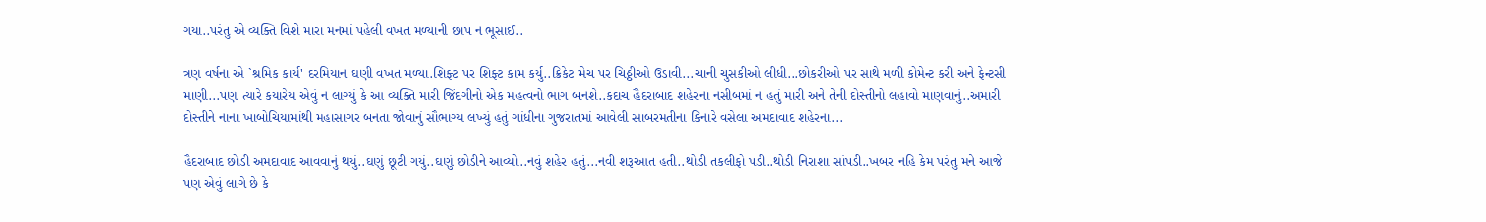ગયા..પરંતુ એ વ્યક્તિ વિશે મારા મનમાં પહેલી વખત મળ્યાની છાપ ન ભૂસાઈ..

ત્રણ વર્ષના એ `શ્રમિક કાર્ય' દરમિયાન ઘણી વખત મળ્યા.શિફ્ટ પર શિફ્ટ કામ કર્યુ..ક્રિકેટ મેચ પર ચિઠ્ઠીઓ ઉડાવી...ચાની ચુસકીઓ લીધી...છોકરીઓ પર સાથે મળી કોમેન્ટ કરી અને ફેન્ટસી માણી...પણ ત્યારે કયારેય એવું ન લાગ્યું કે આ વ્યક્તિ મારી જિંદગીનો એક મહત્વનો ભાગ બનશે..કદાચ હૈદરાબાદ શહેરના નસીબમાં ન હતું મારી અને તેની દોસ્તીનો લહાવો માણવાનું..અમારી દોસ્તીને નાના ખાબોચિયામાંથી મહાસાગર બનતા જોવાનું સૌભાગ્ય લખ્યું હતું ગાંધીના ગુજરાતમાં આવેલી સાબરમતીના કિનારે વસેલા અમદાવાદ શહેરના...

હૈદરાબાદ છોડી અમદાવાદ આવવાનું થયું..ઘણું છૂટી ગયું..ઘણું છોડીને આવ્યો..નવું શહેર હતું...નવી શરૂઆત હતી..થોડી તકલીફો પડી..થોડી નિરાશા સાંપડી..ખબર નહિ કેમ પરંતુ મને આજે પણ એવું લાગે છે કે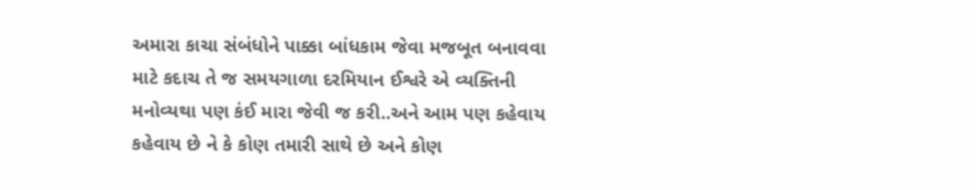અમારા કાચા સંબંધોને પાક્કા બાંધકામ જેવા મજબૂત બનાવવા માટે કદાચ તે જ સમયગાળા દરમિયાન ઈશ્વરે એ વ્યક્તિની મનોવ્યથા પણ કંઈ મારા જેવી જ કરી..અને આમ પણ કહેવાય કહેવાય છે ને કે કોણ તમારી સાથે છે અને કોણ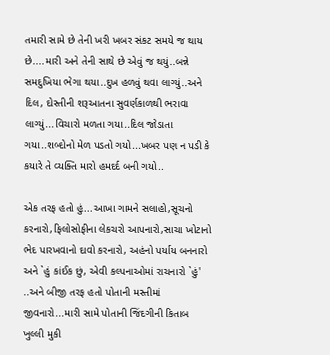તમારી સામે છે તેની ખરી ખબર સંકટ સમયે જ થાય છે....મારી અને તેની સાથે છે એવું જ થયું..બન્ને સમદુખિયા ભેગા થયા..દુખ હળવું થવા લાગ્યું..અને દિલ, દોસ્તીની શરૂઆતના સુવર્ણકાળથી ભરાવા લાગ્યું...વિચારો મળતા ગયા..દિલ જોડાતા ગયા..શબ્દોનો મેળ પડતો ગયો...ખબર પણ ન પડી કે કયારે તે વ્યક્તિ મારો હમદર્દ બની ગયો..

એક તરફ હતો હું...આખા ગામને સલાહો,સૂચનો કરનારો,ફિલોસોફીના લેકચરો આપનારો,સાચા ખોટાનો ભેદ પારખવાનો દાવો કરનારો, અહંનો પર્યાય બનનારો અને `હું કાંઈક છું, એવી કલ્પનાઓમાં રાચનારો `હું' ..અને બીજી તરફ હતો પોતાની મસ્તીમાં જીવનારો...મારી સામે પોતાની જિંદગીની કિતાબ ખુલ્લી મુકી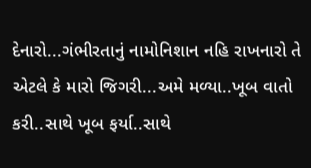દેનારો...ગંભીરતાનું નામોનિશાન નહિ રાખનારો તે એટલે કે મારો જિગરી...અમે મળ્યા..ખૂબ વાતો કરી..સાથે ખૂબ ફર્યા..સાથે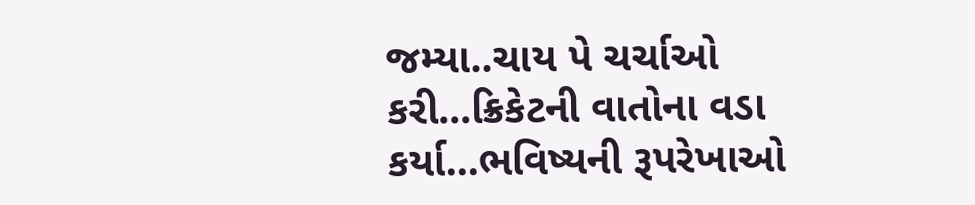જમ્યા..ચાય પે ચર્ચાઓ કરી...ક્રિકેટની વાતોના વડા કર્યા...ભવિષ્યની રૂપરેખાઓ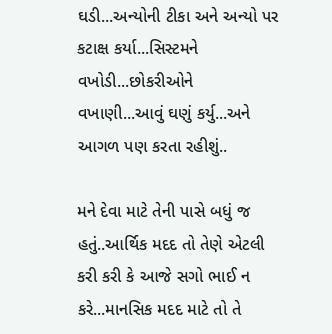ઘડી...અન્યોની ટીકા અને અન્યો પર કટાક્ષ કર્યા...સિસ્ટમને વખોડી...છોકરીઓને વખાણી...આવું ઘણું કર્યુ...અને આગળ પણ કરતા રહીશું..

મને દેવા માટે તેની પાસે બધું જ હતું..આર્થિક મદદ તો તેણે એટલી કરી કરી કે આજે સગો ભાઈ ન કરે...માનસિક મદદ માટે તો તે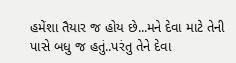હમેંશા તૈયાર જ હોય છે...મને દેવા માટે તેની પાસે બધુ જ હતું..પરંતુ તેને દેવા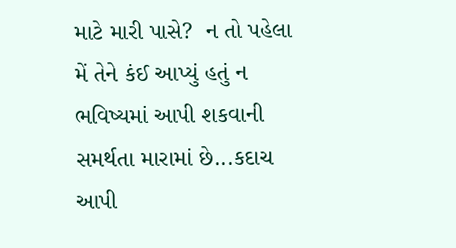માટે મારી પાસે?  ન તો પહેલા મેં તેને કંઈ આપ્યું હતું ન ભવિષ્યમાં આપી શકવાની સમર્થતા મારામાં છે...કદાચ આપી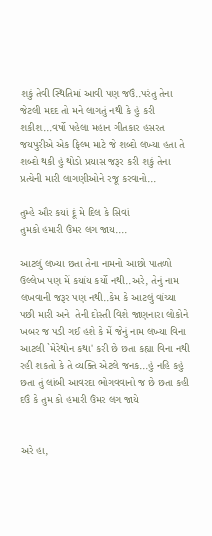શકું તેવી સ્થિતિમાં આવી પણ જઉં..પરંતુ તેના જેટલી મદદ તો મને લાગતું નથી કે હું કરી શકીશ...વર્ષો પહેલા મહાન ગીતકાર હસરત જયપુરીએ એક ફિલ્મ માટે જે શબ્દો લખ્યા હતા તે શબ્દો થકી હું થોડો પ્રયાસ જરૂર કરી શકું તેના પ્રત્યેની મારી લાગણીઓને રજૂ કરવાનો...

તુમ્હે ઔર કયાં દૂં મે દિલ કે સિવાં
તુમકો હમારી ઉંમર લગ જાય....

આટલું લખ્યા છતા તેના નામનો આછો પાતળો ઉલ્લેખ પણ મેં કયાંય કર્યો નથી..અરે, તેનું નામ લખવાની જરૂર પણ નથી..કેમ કે આટલું વાંચ્યા પછી મારી અને  તેની દોસ્તી વિશે જાણનારા લોકોને ખબર જ પડી ગઈ હશે કે મેં જેનું નામ લખ્યા વિના આટલી `મેરેથોન કથા' કરી છે છતા કહ્યા વિના નથી રહી શકતો કે તે વ્યક્તિ એટલે જનક...હું નહિ કહું છતા તું લાંબી આવરદા ભોગવવાનો જ છે છતા કહી દઉં કે તુમ કો હમારી ઉંમર લગ જાયે


અરે હા,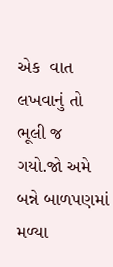એક  વાત લખવાનું તો ભૂલી જ ગયો.જો અમે બન્ને બાળપણમાં  મળ્યા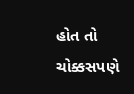હોત તો ચોક્કસપણે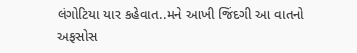લંગોટિયા યાર કહેવાત..મને આખી જિંદગી આ વાતનો અફસોસ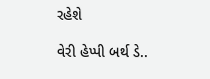રહેશે

વેરી હેપ્પી બર્થ ડે..